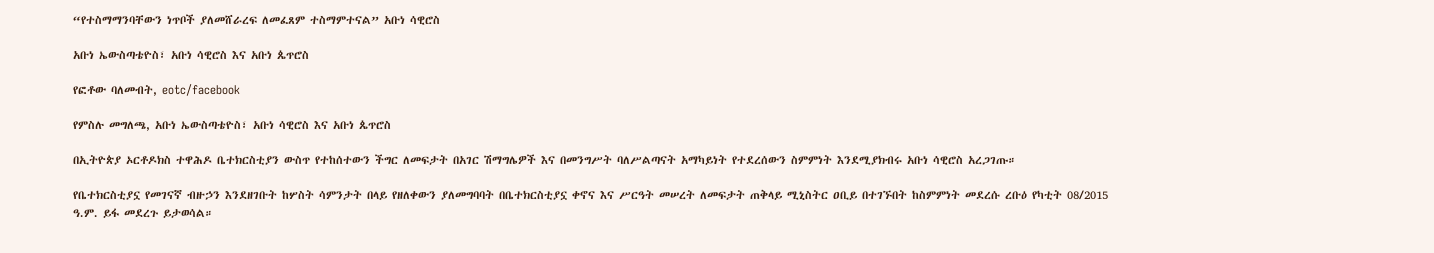“የተስማማንባቸውን ነጥቦች ያለመሸራረፍ ለመፈጸም ተስማምተናል” አቡነ ሳዊሮስ

አቡነ ኤውስጣቴዮስ፣ አቡነ ሳዊሮስ እና አቡነ ጴጥሮስ

የፎቶው ባለመብት, eotc/facebook

የምስሉ መግለጫ, አቡነ ኤውስጣቴዮስ፣ አቡነ ሳዊሮስ እና አቡነ ጴጥሮስ

በኢትዮጵያ ኦርቶዶክስ ተዋሕዶ ቤተክርስቲያን ውስጥ የተከሰተውን ችግር ለመፍታት በአገር ሽማግሌዎች እና በመንግሥት ባለሥልጣናት አማካይነት የተደረሰውን ስምምነት እንደሚያክብሩ አቡነ ሳዊሮስ አረጋገጡ።

የቤተክርስቲያኗ የመገናኛ ብዙኃን እንደዘገቡት ከሦስት ሳምንታት በላይ የዘለቀውን ያለመግባባት በቤተክርስቲያኗ ቀኖና እና ሥርዓት መሠረት ለመፍታት ጠቅላይ ሚኒስትር ዐቢይ በተገኙበት ከስምምነት መደረሱ ረቡዕ የካቲት 08/2015 ዓ.ም. ይፋ መደረጉ ይታወሳል።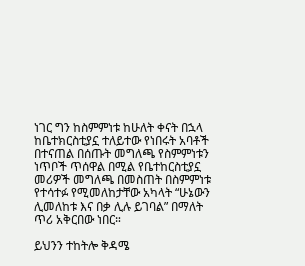ነገር ግን ከስምምነቱ ከሁለት ቀናት በኋላ ከቤተክርስቲያኗ ተለይተው የነበሩት አባቶች በተናጠል በሰጡት መግለጫ የስምምነቱን ነጥቦች ጥሰዋል በሚል የቤተከርስቲያኗ መሪዎች መግለጫ በመስጠት በስምምነቱ የተሳተፉ የሚመለከታቸው አካላት “ሁኔውን ሊመለከቱ እና በቃ ሊሉ ይገባል” በማለት ጥሪ አቅርበው ነበር።

ይህንን ተከትሎ ቅዳሜ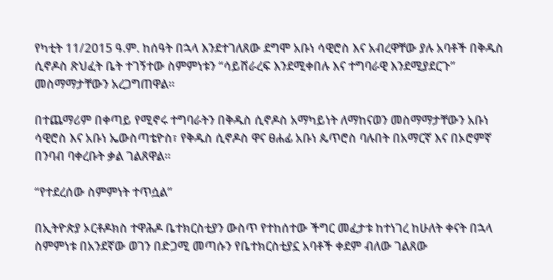የካቲት 11/2015 ዓ.ም. ከሰዓት በኋላ እንደተገለጸው ደግሞ አቡነ ሳዊሮስ እና አብረዋቸው ያሉ አባቶች በቅዱስ ሲኖዶስ ጽህፈት ቤት ተገኝተው ስምምነቱን “ሳይሸራረፍ እንደሚቀበሉ እና ተግባራዊ እንደሚያደርጉ” መስማማታቸውን አረጋግጠዋል።

በተጨማሪም በቀጣይ የሚኖሩ ተግባራትን በቅዱስ ሲኖዶስ አማካይነት ለማከናወን መስማማታቸውን አቡነ ሳዊሮስ እና አቡነ ኤውስጣቴዮስ፣ የቅዱስ ሲኖዶስ ዋና ፀሐፊ አቡነ ጴጥሮስ ባሉበት በአማርኛ እና በኦሮምኛ በንባብ ባቀረቡት ቃል ገልጸዋል።

“የተደረሰው ስምምነት ተጥሷል”

በኢትዮጵያ ኦርቶዶክስ ተዋሕዶ ቤተክርስቲያን ውስጥ የተከሰተው ችግር መፈታቱ ከተነገረ ከሁለት ቀናት በኋላ ስምምነቱ በአንደኛው ወገን በድጋሚ መጣሱን የቤተክርስቲያኗ አባቶች ቀደም ብለው ገልጸው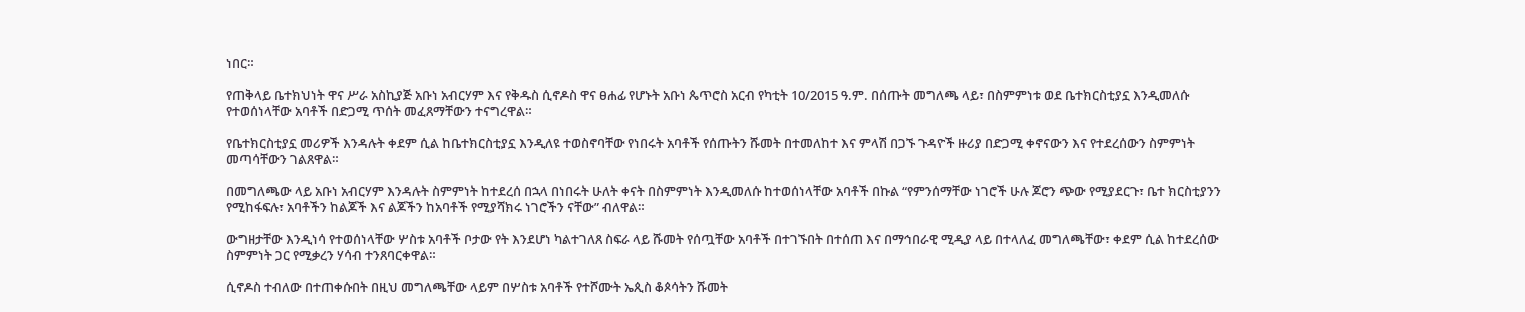ነበር።

የጠቅላይ ቤተክህነት ዋና ሥራ አስኪያጅ አቡነ አብርሃም እና የቅዱስ ሲኖዶስ ዋና ፀሐፊ የሆኑት አቡነ ጴጥሮስ አርብ የካቲት 10/2015 ዓ.ም. በሰጡት መግለጫ ላይ፣ በስምምነቱ ወደ ቤተክርስቲያኗ እንዲመለሱ የተወሰነላቸው አባቶች በድጋሚ ጥሰት መፈጸማቸውን ተናግረዋል።

የቤተክርስቲያኗ መሪዎች እንዳሉት ቀደም ሲል ከቤተክርስቲያኗ እንዲለዩ ተወስኖባቸው የነበሩት አባቶች የሰጡትን ሹመት በተመለከተ እና ምላሽ በጋኙ ጉዳዮች ዙሪያ በድጋሚ ቀኖናውን እና የተደረሰውን ስምምነት መጣሳቸውን ገልጸዋል።

በመግለጫው ላይ አቡነ አብርሃም እንዳሉት ስምምነት ከተደረሰ በኋላ በነበሩት ሁለት ቀናት በስምምነት እንዲመለሱ ከተወሰነላቸው አባቶች በኩል “የምንሰማቸው ነገሮች ሁሉ ጆሮን ጭው የሚያደርጉ፣ ቤተ ክርስቲያንን የሚከፋፍሉ፣ አባቶችን ከልጆች እና ልጆችን ከአባቶች የሚያሻክሩ ነገሮችን ናቸው” ብለዋል።

ውግዘታቸው እንዲነሳ የተወሰነላቸው ሦስቱ አባቶች ቦታው የት እንደሆነ ካልተገለጸ ስፍራ ላይ ሹመት የሰጧቸው አባቶች በተገኙበት በተሰጠ እና በማኅበራዊ ሚዲያ ላይ በተላለፈ መግለጫቸው፣ ቀደም ሲል ከተደረሰው ስምምነት ጋር የሚቃረን ሃሳብ ተንጸባርቀዋል።

ሲኖዶስ ተብለው በተጠቀሱበት በዚህ መግለጫቸው ላይም በሦስቱ አባቶች የተሾሙት ኤጲስ ቆጶሳትን ሹመት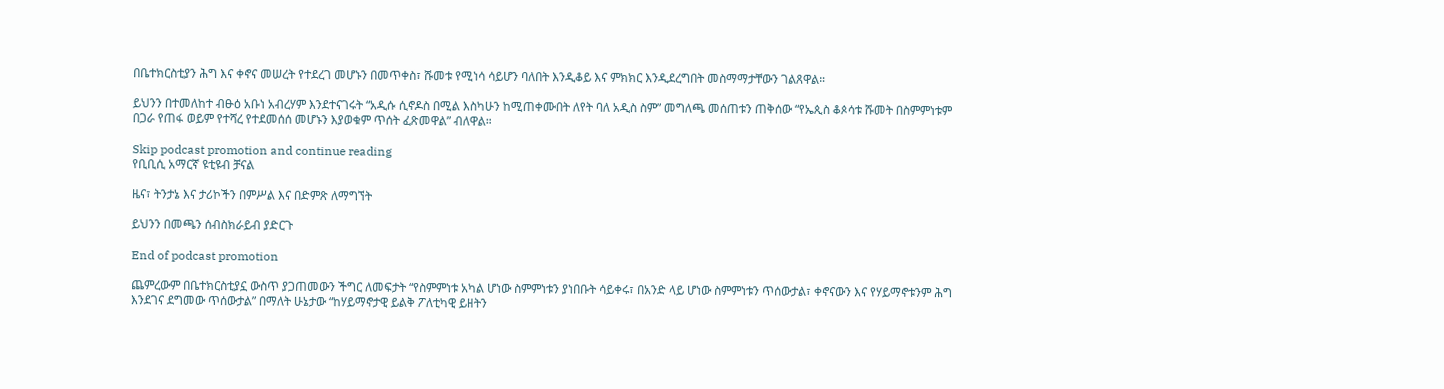በቤተክርስቲያን ሕግ እና ቀኖና መሠረት የተደረገ መሆኑን በመጥቀስ፣ ሹመቱ የሚነሳ ሳይሆን ባለበት እንዲቆይ እና ምክክር እንዲደረግበት መስማማታቸውን ገልጸዋል።

ይህንን በተመለከተ ብፁዕ አቡነ አብረሃም እንደተናገሩት “አዲሱ ሲኖዶስ በሚል እስካሁን ከሚጠቀሙበት ለየት ባለ አዲስ ስም” መግለጫ መሰጠቱን ጠቅሰው “የኤጲስ ቆጶሳቱ ሹመት በስምምነቱም በጋራ የጠፋ ወይም የተሻረ የተደመሰሰ መሆኑን እያወቁም ጥሰት ፈጽመዋል” ብለዋል።

Skip podcast promotion and continue reading
የቢቢሲ አማርኛ ዩቲዩብ ቻናል

ዜና፣ ትንታኔ እና ታሪኮችን በምሥል እና በድምጽ ለማግኘት

ይህንን በመጫን ሰብስክራይብ ያድርጉ

End of podcast promotion

ጨምረውም በቤተክርስቲያኗ ውስጥ ያጋጠመውን ችግር ለመፍታት “የስምምነቱ አካል ሆነው ስምምነቱን ያነበቡት ሳይቀሩ፣ በአንድ ላይ ሆነው ስምምነቱን ጥሰውታል፣ ቀኖናውን እና የሃይማኖቱንም ሕግ እንደገና ደግመው ጥሰውታል” በማለት ሁኔታው “ከሃይማኖታዊ ይልቅ ፖለቲካዊ ይዘትን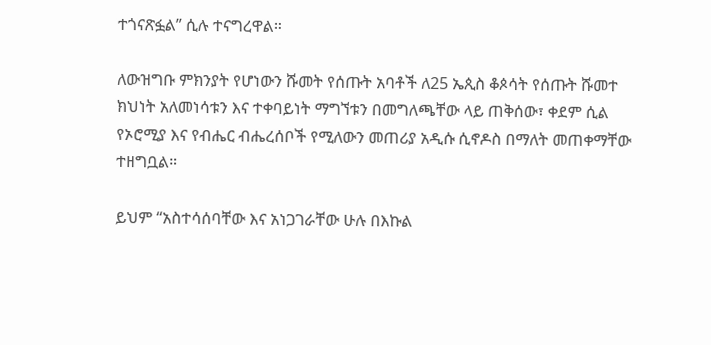ተጎናጽፏል” ሲሉ ተናግረዋል።

ለውዝግቡ ምክንያት የሆነውን ሹመት የሰጡት አባቶች ለ25 ኤጲስ ቆጶሳት የሰጡት ሹመተ ክህነት አለመነሳቱን እና ተቀባይነት ማግኘቱን በመግለጫቸው ላይ ጠቅሰው፣ ቀደም ሲል የኦሮሚያ እና የብሔር ብሔረሰቦች የሚለውን መጠሪያ አዲሱ ሲኖዶስ በማለት መጠቀማቸው ተዘግቧል።

ይህም “አስተሳሰባቸው እና አነጋገራቸው ሁሉ በእኩል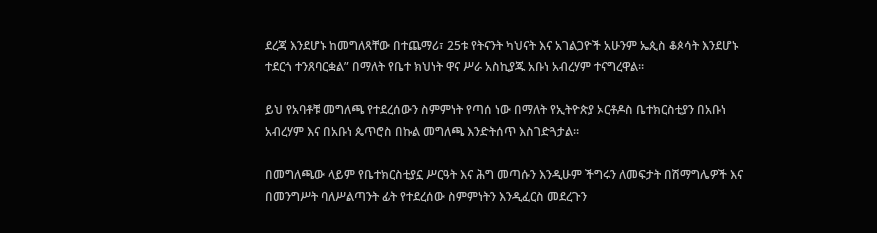ደረጃ እንደሆኑ ከመግለጻቸው በተጨማሪ፣ 25ቱ የትናንት ካህናት እና አገልጋዮች አሁንም ኤጲስ ቆጶሳት እንደሆኑ ተደርጎ ተንጸባርቋል” በማለት የቤተ ክህነት ዋና ሥራ አስኪያጁ አቡነ አብረሃም ተናግረዋል።

ይህ የአባቶቹ መግለጫ የተደረሰውን ስምምነት የጣሰ ነው በማለት የኢትዮጵያ ኦርቶዶስ ቤተክርስቲያን በአቡነ አብረሃም እና በአቡነ ጴጥሮስ በኩል መግለጫ እንድትሰጥ እስገድጓታል።

በመግለጫው ላይም የቤተክርስቲያኗ ሥርዓት እና ሕግ መጣሱን እንዲሁም ችግሩን ለመፍታት በሽማግሌዎች እና በመንግሥት ባለሥልጣንት ፊት የተደረሰው ስምምነትን እንዲፈርስ መደረጉን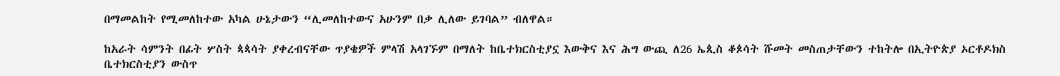በማመልከት የሚመለከተው አካል ሁኔታውን “ሊመለከተውና አሁንም በቃ ሊለው ይገባል” ብለዋል።

ከአራት ሳምንት በፊት ሦስት ጳጳሳት ያቀረብናቸው ጥያቄዎች ምላሽ አላገኙም በማለት ከቤተክርስቲያኗ እውቅና እና ሕግ ውጪ ለ26 ኤጲስ ቆጶሳት ሹመት መስጠታቸውን ተከትሎ በኢትዮጵያ ኦርቶዶክስ ቤተክርስቲያን ውስጥ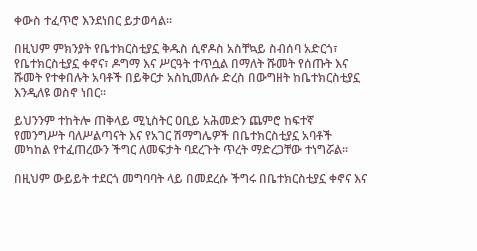ቀውስ ተፈጥሮ እንደነበር ይታወሳል።

በዚህም ምክንያት የቤተክርስቲያኗ ቅዱስ ሲኖዶስ አስቸኳይ ስብሰባ አድርጎ፣ የቤተክርስቲያኗ ቀኖና፣ ዶግማ እና ሥርዓት ተጥሷል በማለት ሹመት የሰጡት እና ሹመት የተቀበሉት አባቶች በይቅርታ አስኪመለሱ ድረስ በውግዘት ከቤተክርስቲያኗ እንዲለዩ ወስኖ ነበር።

ይህንንም ተከትሎ ጠቅላይ ሚኒስትር ዐቢይ አሕመድን ጨምሮ ከፍተኛ የመንግሥት ባለሥልጣናት እና የአገር ሽማግሌዎች በቤተክርስቲያኗ አባቶች መካከል የተፈጠረውን ችግር ለመፍታት ባደረጉት ጥረት ማድረጋቸው ተነግሯል።

በዚህም ውይይት ተደርጎ መግባባት ላይ በመደረሱ ችግሩ በቤተክርስቲያኗ ቀኖና እና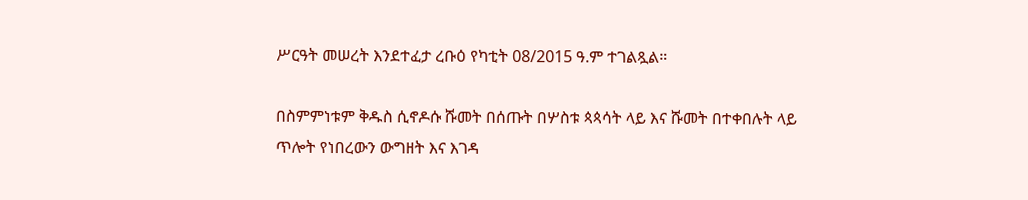ሥርዓት መሠረት እንደተፈታ ረቡዕ የካቲት 08/2015 ዓ.ም ተገልጿል።

በስምምነቱም ቅዱስ ሲኖዶሱ ሹመት በሰጡት በሦስቱ ጳጳሳት ላይ እና ሹመት በተቀበሉት ላይ ጥሎት የነበረውን ውግዘት እና እገዳ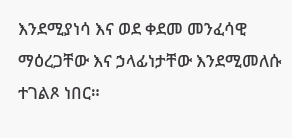እንደሚያነሳ እና ወደ ቀደመ መንፈሳዊ ማዕረጋቸው እና ኃላፊነታቸው እንደሚመለሱ ተገልጾ ነበር።